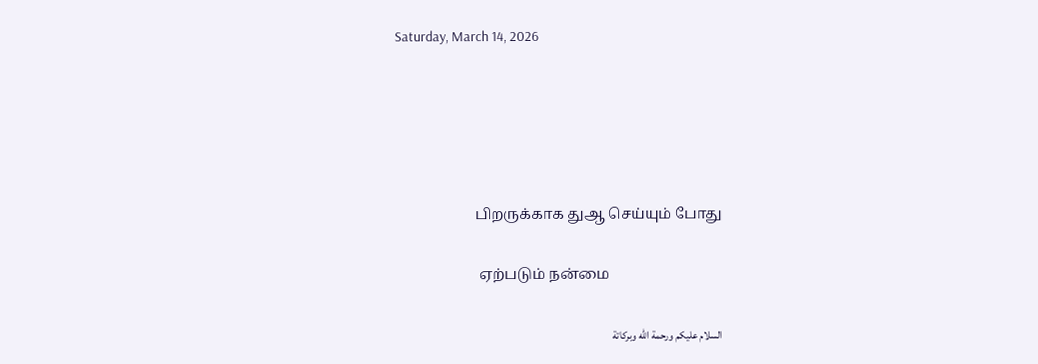Saturday, March 14, 2026





                      பிறருக்காக துஆ செய்யும் போது

                       ஏற்படும் நன்மை

السلام عليكم ورحمة الله وبركاتة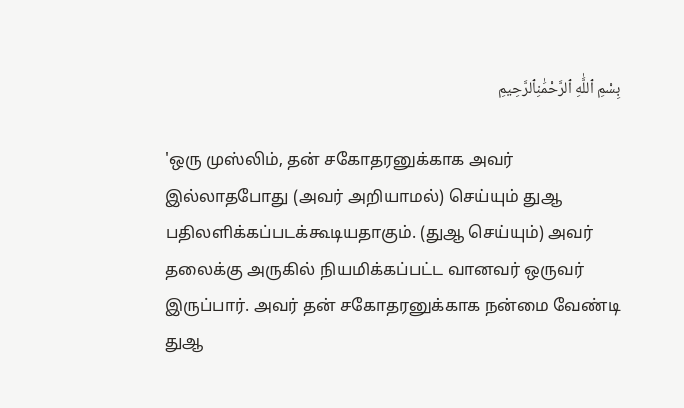بِسْمِ ٱللَّٰهِ ٱلرَّحْمَٰنِٱلرَّحِيمِ

'ஒரு முஸ்லிம், தன் சகோதரனுக்காக அவர் இல்லாதபோது (அவர் அறியாமல்) செய்யும் துஆ பதிலளிக்கப்படக்கூடியதாகும். (துஆ செய்யும்) அவர் தலைக்கு அருகில் நியமிக்கப்பட்ட வானவர் ஒருவர் இருப்பார். அவர் தன் சகோதரனுக்காக நன்மை வேண்டி துஆ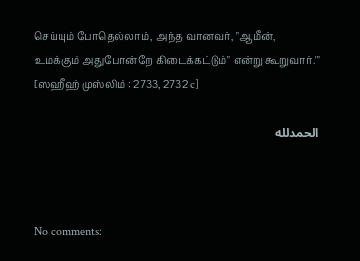செய்யும் போதெல்லாம், அந்த வானவர், "ஆமீன், உமக்கும் அதுபோன்றே கிடைக்கட்டும்" என்று கூறுவார்.'" [ஸஹீஹ் முஸ்லிம் : 2733, 2732 c]

الحمدلله



No comments: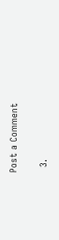Post a Comment

  3.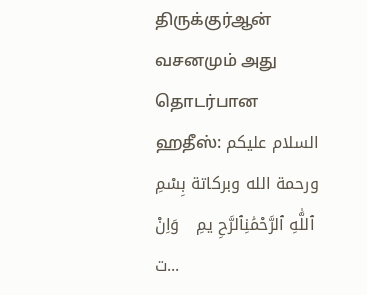திருக்குர்ஆன் வசனமும் அது தொடர்பான ஹதீஸ்: السلام عليكم ورحمة الله وبركاتة بِسْمِ ٱللَّٰهِ ٱلرَّحْمَٰنِٱلرَّحِ يمِ   وَاِنْ ت...